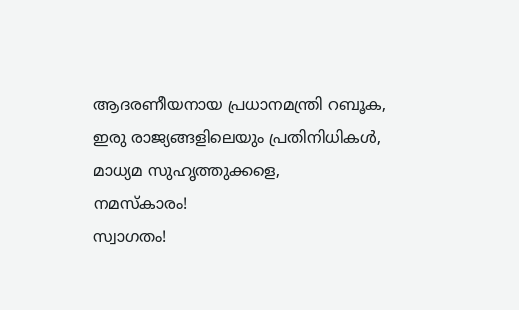ആദരണീയനായ പ്രധാനമന്ത്രി റബൂക,
ഇരു രാജ്യങ്ങളിലെയും പ്രതിനിധികൾ,
മാധ്യമ സുഹൃത്തുക്കളെ,
നമസ്കാരം!
സ്വാഗതം!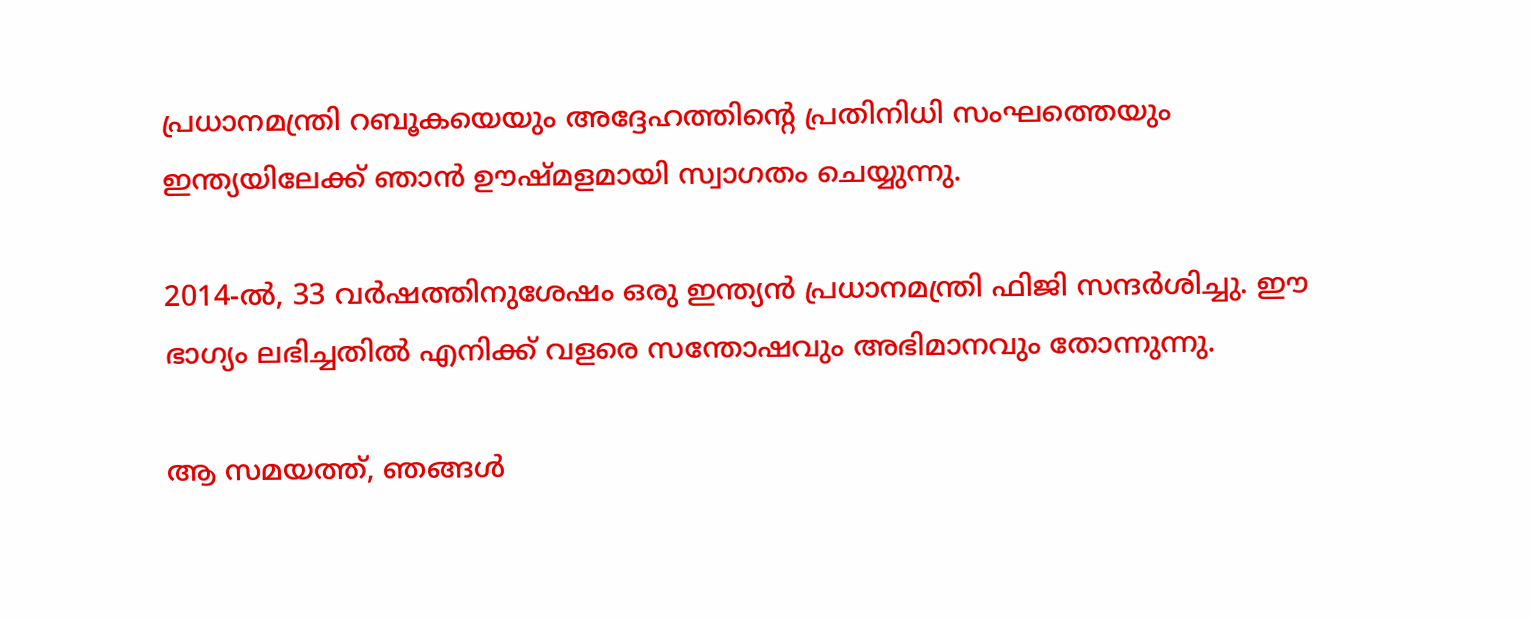പ്രധാനമന്ത്രി റബൂകയെയും അദ്ദേഹത്തിന്റെ പ്രതിനിധി സംഘത്തെയും ഇന്ത്യയിലേക്ക് ഞാൻ ഊഷ്മളമായി സ്വാഗതം ചെയ്യുന്നു.

2014-ൽ, 33 വർഷത്തിനുശേഷം ഒരു ഇന്ത്യൻ പ്രധാനമന്ത്രി ഫിജി സന്ദർശിച്ചു. ഈ ഭാഗ്യം ലഭിച്ചതിൽ എനിക്ക് വളരെ സന്തോഷവും അഭിമാനവും തോന്നുന്നു.

ആ സമയത്ത്, ഞങ്ങൾ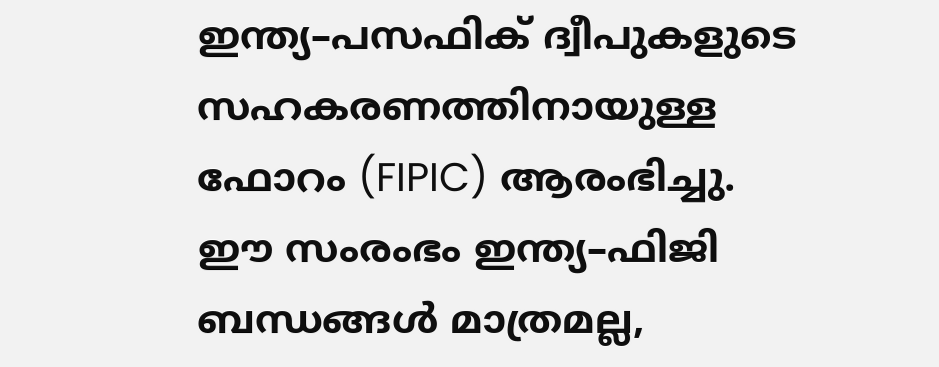ഇന്ത്യ–പസഫിക് ദ്വീപുകളുടെ സഹകരണത്തിനായുള്ള ഫോറം (FIPIC) ആരംഭിച്ചു. ഈ സംരംഭം ഇന്ത്യ–ഫിജി ബന്ധങ്ങൾ മാത്രമല്ല,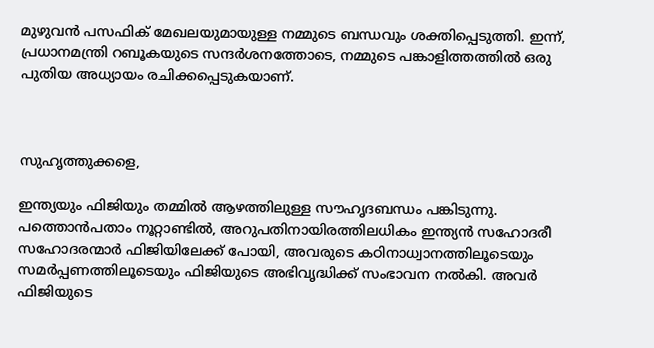മുഴുവൻ പസഫിക് മേഖലയുമായുള്ള നമ്മുടെ ബന്ധവും ശക്തിപ്പെടുത്തി. ഇന്ന്, പ്രധാനമന്ത്രി റബൂകയുടെ സന്ദർശനത്തോടെ, നമ്മുടെ പങ്കാളിത്തത്തിൽ ഒരു പുതിയ അധ്യായം രചിക്കപ്പെടുകയാണ്.



സുഹൃത്തുക്കളെ,

ഇന്ത്യയും ഫിജിയും തമ്മിൽ ആഴത്തിലുള്ള സൗഹൃദബന്ധം പങ്കിടുന്നു. പത്തൊൻപതാം നൂറ്റാണ്ടിൽ, അറുപതിനായിരത്തിലധികം ഇന്ത്യൻ സഹോദരീ സഹോദരന്മാർ ഫിജിയിലേക്ക് പോയി, അവരുടെ കഠിനാധ്വാനത്തിലൂടെയും സമർപ്പണത്തിലൂടെയും ഫിജിയുടെ അഭിവൃദ്ധിക്ക് സംഭാവന നൽകി. അവർ ഫിജിയുടെ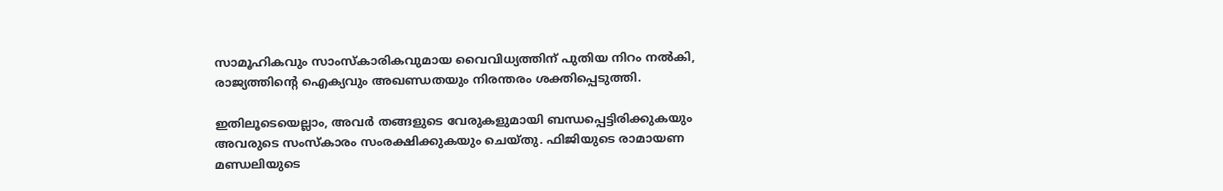സാമൂഹികവും സാംസ്കാരികവുമായ വൈവിധ്യത്തിന് പുതിയ നിറം നൽകി, രാജ്യത്തിന്റെ ഐക്യവും അഖണ്ഡതയും നിരന്തരം ശക്തിപ്പെടുത്തി.

ഇതിലൂടെയെല്ലാം, അവർ തങ്ങളുടെ വേരുകളുമായി ബന്ധപ്പെട്ടിരിക്കുകയും അവരുടെ സംസ്കാരം സംരക്ഷിക്കുകയും ചെയ്തു. ഫിജിയുടെ രാമായണ മണ്ഡലിയുടെ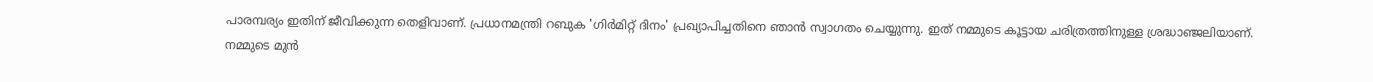പാരമ്പര്യം ഇതിന് ജീവിക്കുന്ന തെളിവാണ്. പ്രധാനമന്ത്രി റബുക 'ഗിർമിറ്റ് ദിനം' പ്രഖ്യാപിച്ചതിനെ ഞാൻ സ്വാഗതം ചെയ്യുന്നു. ഇത് നമ്മുടെ കൂട്ടായ ചരിത്രത്തിനുള്ള ശ്രദ്ധാഞ്ജലിയാണ്. നമ്മുടെ മുൻ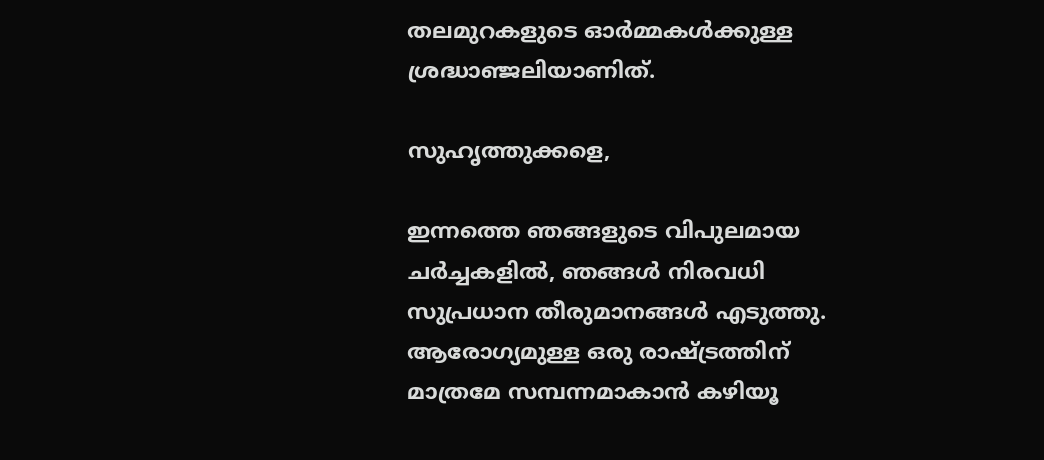തലമുറകളുടെ ഓർമ്മകൾക്കുള്ള ശ്രദ്ധാഞ്ജലിയാണിത്.

സുഹൃത്തുക്കളെ,

ഇന്നത്തെ ഞങ്ങളുടെ വിപുലമായ ചർച്ചകളിൽ, ഞങ്ങൾ നിരവധി സുപ്രധാന തീരുമാനങ്ങൾ എടുത്തു. ആരോഗ്യമുള്ള ഒരു രാഷ്ട്രത്തിന് മാത്രമേ സമ്പന്നമാകാൻ കഴിയൂ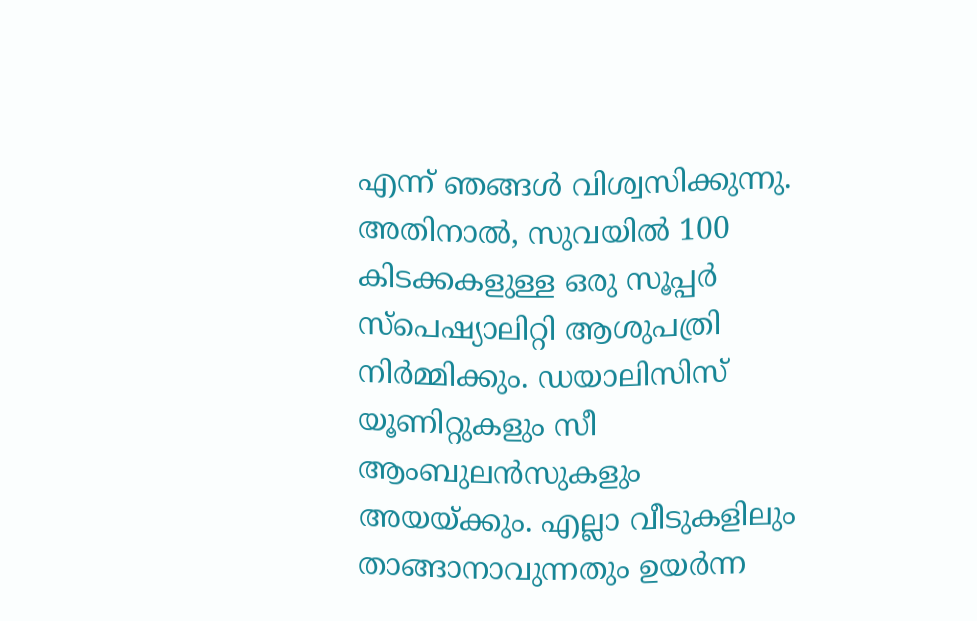എന്ന് ഞങ്ങൾ വിശ്വസിക്കുന്നു. അതിനാൽ, സുവയിൽ 100 കിടക്കകളുള്ള ഒരു സൂപ്പർ സ്പെഷ്യാലിറ്റി ആശുപത്രി നിർമ്മിക്കും. ഡയാലിസിസ് യൂണിറ്റുകളും സീ ആംബുലൻസുകളും അയയ്ക്കും. എല്ലാ വീടുകളിലും താങ്ങാനാവുന്നതും ഉയർന്ന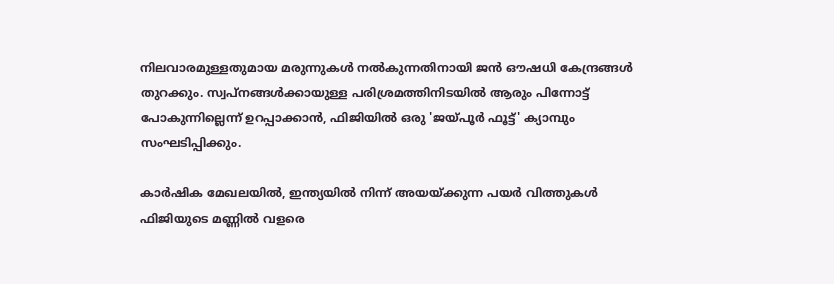നിലവാരമുള്ളതുമായ മരുന്നുകൾ നൽകുന്നതിനായി ജൻ ഔഷധി കേന്ദ്രങ്ങൾ തുറക്കും. സ്വപ്നങ്ങൾക്കായുള്ള പരിശ്രമത്തിനിടയിൽ ആരും പിന്നോട്ട് പോകുന്നില്ലെന്ന് ഉറപ്പാക്കാൻ, ഫിജിയിൽ ഒരു 'ജയ്പൂർ ഫൂട്ട്' ക്യാമ്പും സംഘടിപ്പിക്കും.

കാർഷിക മേഖലയിൽ, ഇന്ത്യയിൽ നിന്ന് അയയ്ക്കുന്ന പയർ വിത്തുകൾ ഫിജിയുടെ മണ്ണിൽ വളരെ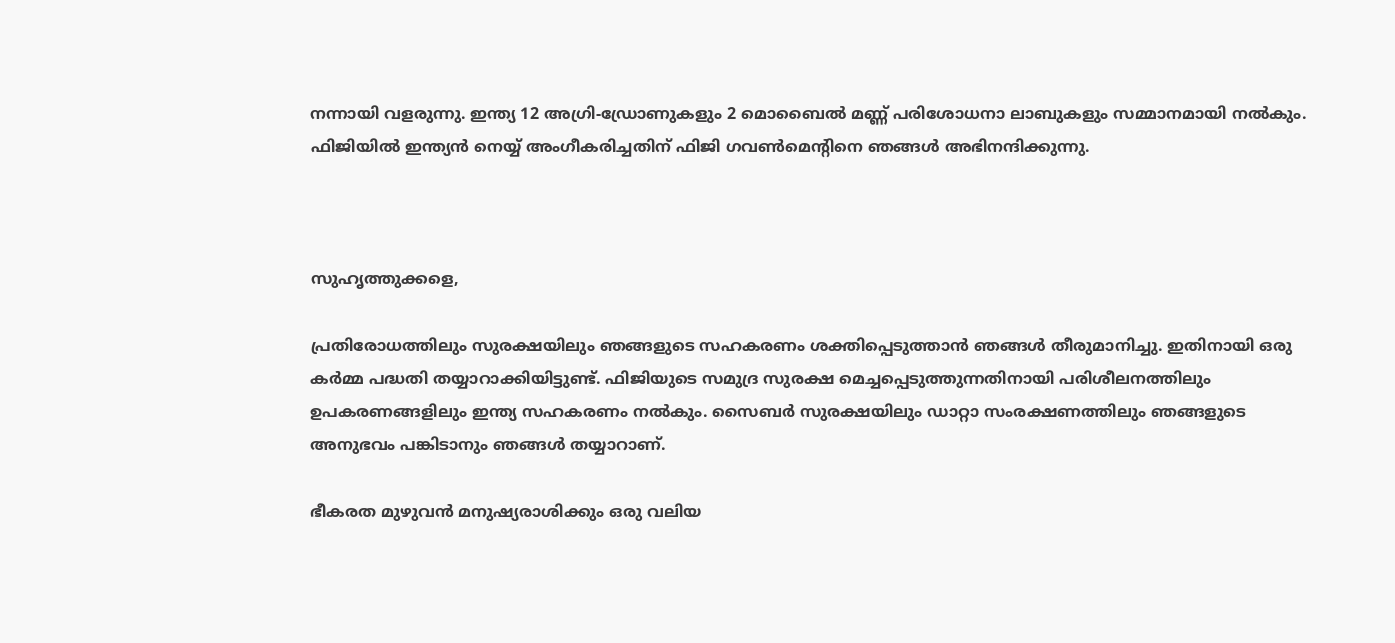നന്നായി വളരുന്നു. ഇന്ത്യ 12 അഗ്രി-ഡ്രോണുകളും 2 മൊബൈൽ മണ്ണ് പരിശോധനാ ലാബുകളും സമ്മാനമായി നൽകും. ഫിജിയിൽ ഇന്ത്യൻ നെയ്യ് അംഗീകരിച്ചതിന് ഫിജി ഗവൺമെൻ്റിനെ ഞങ്ങൾ അഭിനന്ദിക്കുന്നു.



സുഹൃത്തുക്കളെ,

പ്രതിരോധത്തിലും സുരക്ഷയിലും ഞങ്ങളുടെ സഹകരണം ശക്തിപ്പെടുത്താൻ ഞങ്ങൾ തീരുമാനിച്ചു. ഇതിനായി ഒരു കർമ്മ പദ്ധതി തയ്യാറാക്കിയിട്ടുണ്ട്. ഫിജിയുടെ സമുദ്ര സുരക്ഷ മെച്ചപ്പെടുത്തുന്നതിനായി പരിശീലനത്തിലും ഉപകരണങ്ങളിലും ഇന്ത്യ സഹകരണം നൽകും. സൈബർ സുരക്ഷയിലും ഡാറ്റാ സംരക്ഷണത്തിലും ഞങ്ങളുടെ അനുഭവം പങ്കിടാനും ഞങ്ങൾ തയ്യാറാണ്.

ഭീകരത മുഴുവൻ മനുഷ്യരാശിക്കും ഒരു വലിയ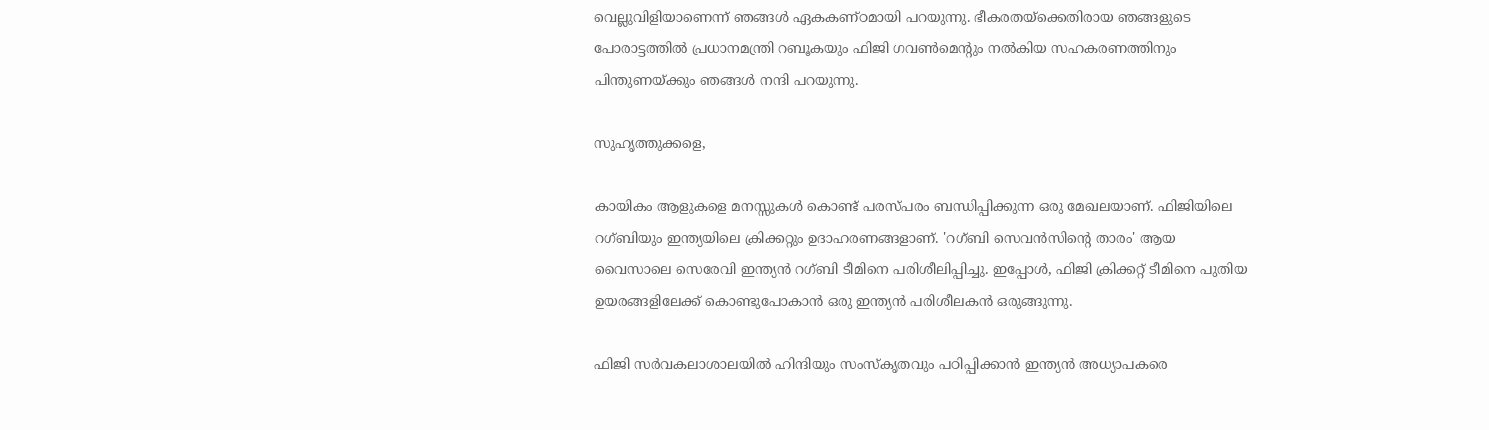വെല്ലുവിളിയാണെന്ന് ഞങ്ങൾ ഏകകണ്ഠമായി പറയുന്നു. ഭീകരതയ്‌ക്കെതിരായ ഞങ്ങളുടെ പോരാട്ടത്തിൽ പ്രധാനമന്ത്രി റബൂകയും ഫിജി ഗവൺമെൻ്റും നൽകിയ സഹകരണത്തിനും പിന്തുണയ്ക്കും ഞങ്ങൾ നന്ദി പറയുന്നു.

സുഹൃത്തുക്കളെ,

കായികം ആളുകളെ മനസ്സുകൾ കൊണ്ട് പരസ്പരം ബന്ധിപ്പിക്കുന്ന ഒരു മേഖലയാണ്. ഫിജിയിലെ റഗ്ബിയും ഇന്ത്യയിലെ ക്രിക്കറ്റും ഉദാഹരണങ്ങളാണ്. 'റഗ്ബി സെവൻസിന്റെ താരം' ആയ വൈസാലെ സെരേവി ഇന്ത്യൻ റഗ്ബി ടീമിനെ പരിശീലിപ്പിച്ചു. ഇപ്പോൾ, ഫിജി ക്രിക്കറ്റ് ടീമിനെ പുതിയ ഉയരങ്ങളിലേക്ക് കൊണ്ടുപോകാൻ ഒരു ഇന്ത്യൻ പരിശീലകൻ ഒരുങ്ങുന്നു.

ഫിജി സർവകലാശാലയിൽ ഹിന്ദിയും സംസ്‌കൃതവും പഠിപ്പിക്കാൻ ഇന്ത്യൻ അധ്യാപകരെ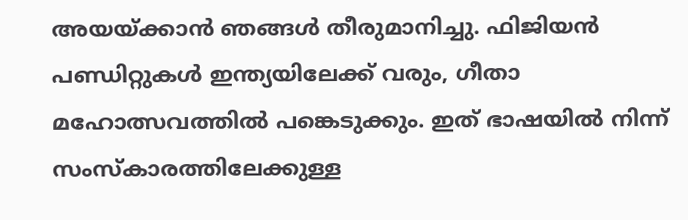അയയ്ക്കാൻ ഞങ്ങൾ തീരുമാനിച്ചു. ഫിജിയൻ പണ്ഡിറ്റുകൾ ഇന്ത്യയിലേക്ക് വരും, ഗീതാ മഹോത്സവത്തിൽ പങ്കെടുക്കും. ഇത് ഭാഷയിൽ നിന്ന് സംസ്കാരത്തിലേക്കുള്ള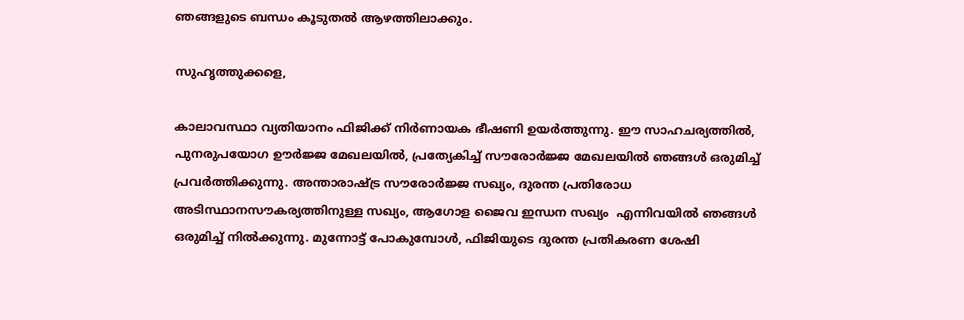ഞങ്ങളുടെ ബന്ധം കൂടുതൽ ആഴത്തിലാക്കും.

സുഹൃത്തുക്കളെ,

കാലാവസ്ഥാ വ്യതിയാനം ഫിജിക്ക് നിർണായക ഭീഷണി ഉയർത്തുന്നു. ഈ സാഹചര്യത്തിൽ, പുനരുപയോഗ ഊർജ്ജ മേഖലയിൽ, പ്രത്യേകിച്ച് സൗരോർജ്ജ മേഖലയിൽ ഞങ്ങൾ ഒരുമിച്ച് പ്രവർത്തിക്കുന്നു. അന്താരാഷ്ട്ര സൗരോർജ്ജ സഖ്യം, ദുരന്ത പ്രതിരോധ അടിസ്ഥാനസൗകര്യത്തിനുള്ള സഖ്യം, ആഗോള ജൈവ ഇന്ധന സഖ്യം  എന്നിവയിൽ ഞങ്ങൾ ഒരുമിച്ച് നിൽക്കുന്നു. മുന്നോട്ട് പോകുമ്പോൾ, ഫിജിയുടെ ദുരന്ത പ്രതികരണ ശേഷി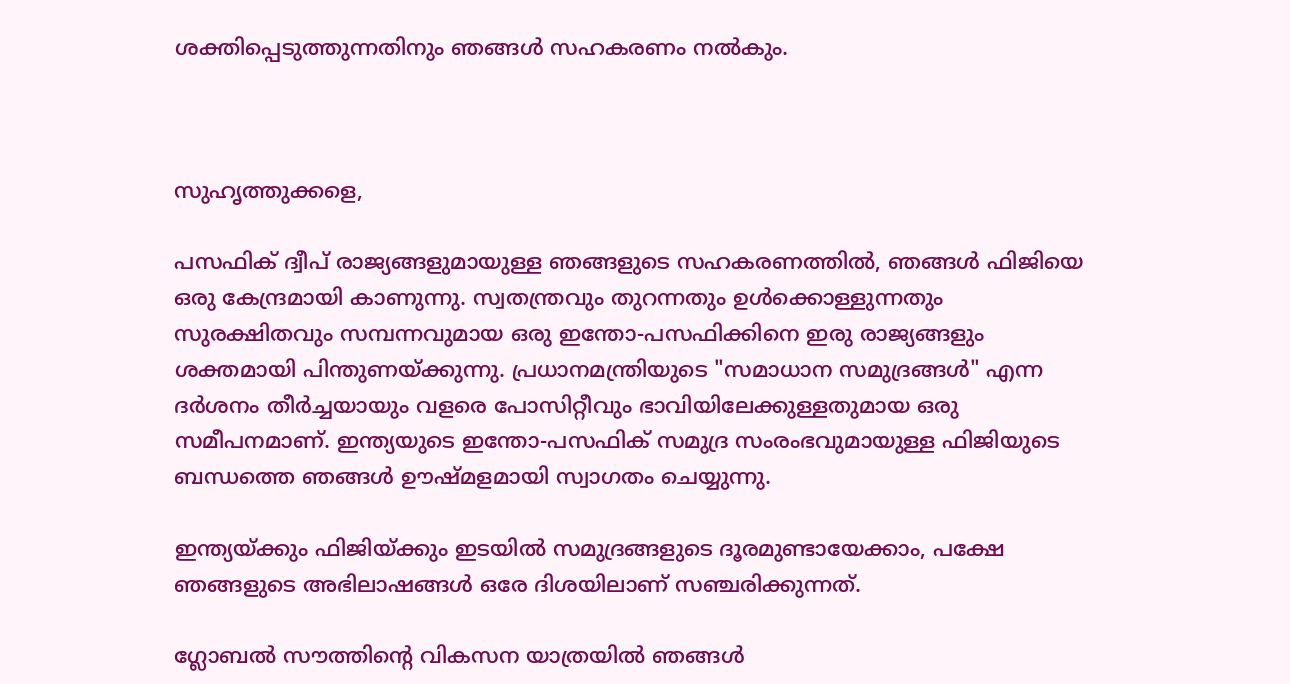ശക്തിപ്പെടുത്തുന്നതിനും ഞങ്ങൾ സഹകരണം നൽകും.



സുഹൃത്തുക്കളെ,

പസഫിക് ദ്വീപ് രാജ്യങ്ങളുമായുള്ള ഞങ്ങളുടെ സഹകരണത്തിൽ, ഞങ്ങൾ ഫിജിയെ ഒരു കേന്ദ്രമായി കാണുന്നു. സ്വതന്ത്രവും തുറന്നതും ഉൾക്കൊള്ളുന്നതും സുരക്ഷിതവും സമ്പന്നവുമായ ഒരു ഇന്തോ-പസഫിക്കിനെ ഇരു രാജ്യങ്ങളും ശക്തമായി പിന്തുണയ്ക്കുന്നു. പ്രധാനമന്ത്രിയുടെ "സമാധാന സമുദ്രങ്ങൾ" എന്ന ദർശനം തീർച്ചയായും വളരെ പോസിറ്റീവും ഭാവിയിലേക്കുള്ളതുമായ ഒരു സമീപനമാണ്. ഇന്ത്യയുടെ ഇന്തോ-പസഫിക് സമുദ്ര സംരംഭവുമായുള്ള ഫിജിയുടെ ബന്ധത്തെ ഞങ്ങൾ ഊഷ്മളമായി സ്വാഗതം ചെയ്യുന്നു.

ഇന്ത്യയ്ക്കും ഫിജിയ്ക്കും ഇടയിൽ സമുദ്രങ്ങളുടെ ദൂരമുണ്ടായേക്കാം, പക്ഷേ ഞങ്ങളുടെ അഭിലാഷങ്ങൾ ഒരേ ദിശയിലാണ് സഞ്ചരിക്കുന്നത്.

ഗ്ലോബൽ സൗത്തിൻ്റെ വികസന യാത്രയിൽ ഞങ്ങൾ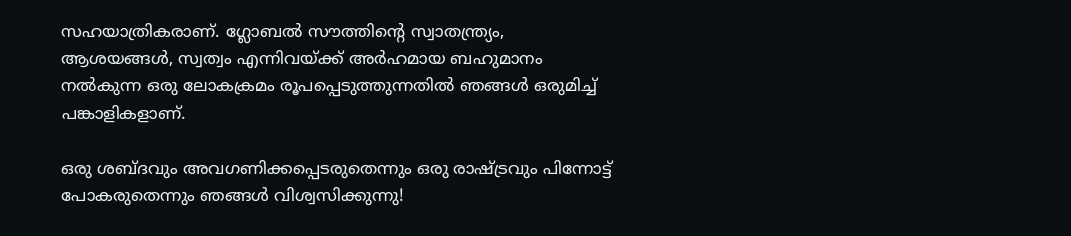സഹയാത്രികരാണ്. ഗ്ലോബൽ സൗത്തിൻ്റെ സ്വാതന്ത്ര്യം, ആശയങ്ങൾ, സ്വത്വം എന്നിവയ്ക്ക് അർഹമായ ബഹുമാനം നൽകുന്ന ഒരു ലോകക്രമം രൂപപ്പെടുത്തുന്നതിൽ ഞങ്ങൾ ഒരുമിച്ച് പങ്കാളികളാണ്.

ഒരു ശബ്ദവും അവഗണിക്കപ്പെടരുതെന്നും ഒരു രാഷ്ട്രവും പിന്നോട്ട് പോകരുതെന്നും ഞങ്ങൾ വിശ്വസിക്കുന്നു!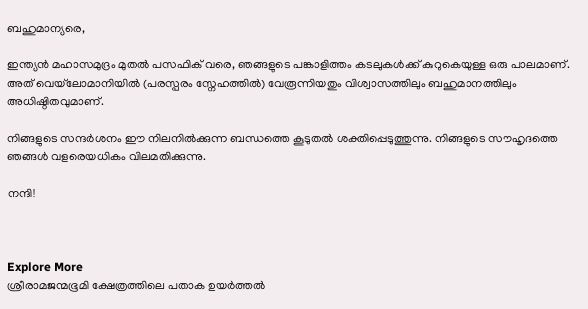ബഹുമാന്യരെ,

ഇന്ത്യൻ മഹാസമുദ്രം മുതൽ പസഫിക് വരെ, ഞങ്ങളുടെ പങ്കാളിത്തം കടലുകൾക്ക് കുറുകെയുള്ള ഒരു പാലമാണ്. അത് വെയ്‌ലോമാനിയിൽ (പരസ്പരം സ്നേഹത്തിൽ) വേരൂന്നിയതും വിശ്വാസത്തിലും ബഹുമാനത്തിലും അധിഷ്ഠിതവുമാണ്.

നിങ്ങളുടെ സന്ദർശനം ഈ നിലനിൽക്കുന്ന ബന്ധത്തെ കൂടുതൽ ശക്തിപ്പെടുത്തുന്നു. നിങ്ങളുടെ സൗഹൃദത്തെ ഞങ്ങൾ വളരെയധികം വിലമതിക്കുന്നു.

നന്ദി!



Explore More
ശ്രീരാമജന്മഭൂമി ക്ഷേത്രത്തിലെ പതാക ഉയർത്തൽ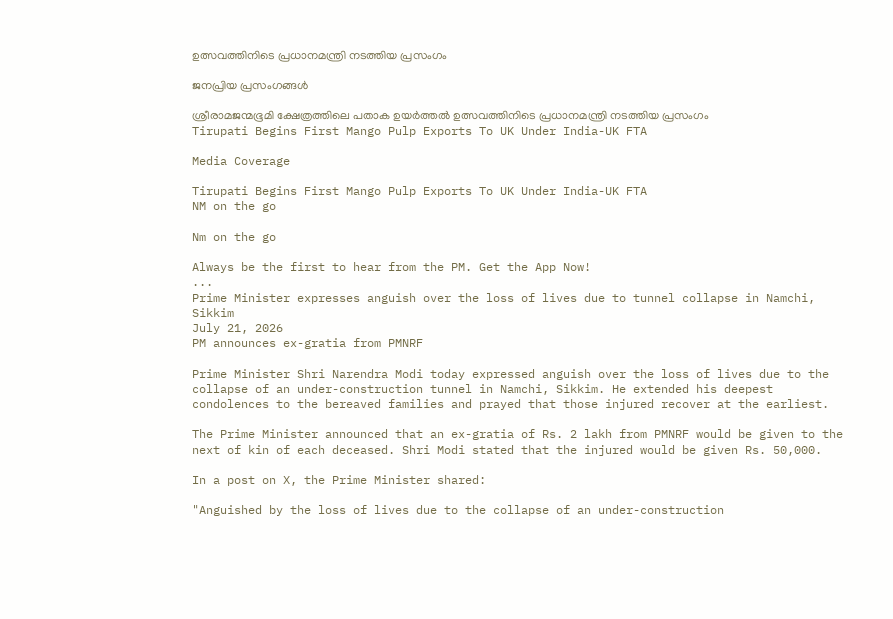ഉത്സവത്തിനിടെ പ്രധാനമന്ത്രി നടത്തിയ പ്രസംഗം

ജനപ്രിയ പ്രസംഗങ്ങൾ

ശ്രീരാമജന്മഭൂമി ക്ഷേത്രത്തിലെ പതാക ഉയർത്തൽ ഉത്സവത്തിനിടെ പ്രധാനമന്ത്രി നടത്തിയ പ്രസംഗം
Tirupati Begins First Mango Pulp Exports To UK Under India-UK FTA

Media Coverage

Tirupati Begins First Mango Pulp Exports To UK Under India-UK FTA
NM on the go

Nm on the go

Always be the first to hear from the PM. Get the App Now!
...
Prime Minister expresses anguish over the loss of lives due to tunnel collapse in Namchi, Sikkim
July 21, 2026
PM announces ex-gratia from PMNRF

Prime Minister Shri Narendra Modi today expressed anguish over the loss of lives due to the collapse of an under-construction tunnel in Namchi, Sikkim. He extended his deepest condolences to the bereaved families and prayed that those injured recover at the earliest.

The Prime Minister announced that an ex-gratia of Rs. 2 lakh from PMNRF would be given to the next of kin of each deceased. Shri Modi stated that the injured would be given Rs. 50,000.

In a post on X, the Prime Minister shared:

"Anguished by the loss of lives due to the collapse of an under-construction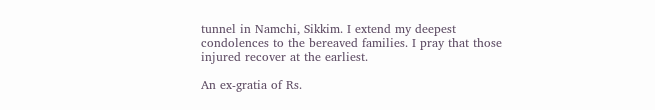tunnel in Namchi, Sikkim. I extend my deepest condolences to the bereaved families. I pray that those injured recover at the earliest.

An ex-gratia of Rs.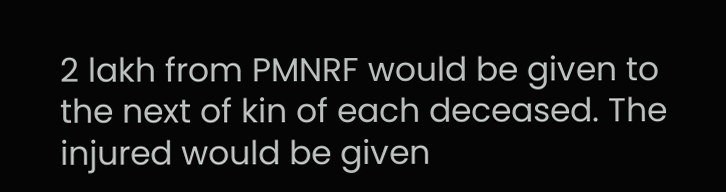2 lakh from PMNRF would be given to the next of kin of each deceased. The injured would be given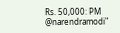Rs. 50,000: PM @narendramodi"